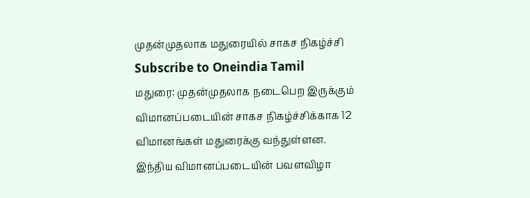முதன்முதலாக மதுரையில் சாகச நிகழ்ச்சி
Subscribe to Oneindia Tamil
மதுரை: முதன்முதலாக நடைபெற இருக்கும் விமானப்படையின் சாகச நிகழ்ச்சிக்காக 12 விமானங்கள் மதுரைக்கு வந்துள்ளன.
இந்திய விமானப்படையின் பவளவிழா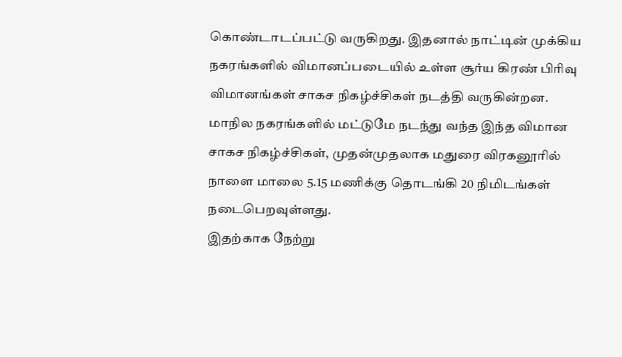கொண்டாடப்பட்டு வருகிறது. இதனால் நாட்டின் முக்கிய நகரங்களில் விமானப்படையில் உள்ள சூர்ய கிரண் பிரிவு விமானங்கள் சாகச நிகழ்ச்சிகள் நடத்தி வருகின்றன.
மாநில நகரங்களில் மட்டுமே நடந்து வந்த இந்த விமான சாகச நிகழ்ச்சிகள், முதன்முதலாக மதுரை விரகனூரில் நாளை மாலை 5.15 மணிக்கு தொடங்கி 20 நிமிடங்கள் நடைபெறவுள்ளது.
இதற்காக நேற்று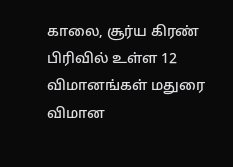காலை, சூர்ய கிரண் பிரிவில் உள்ள 12 விமானங்கள் மதுரை விமான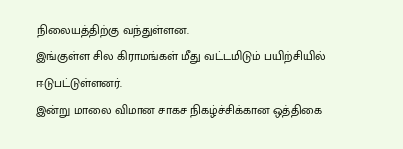நிலையத்திற்கு வந்துள்ளன.
இங்குள்ள சில கிராமங்கள் மீது வட்டமிடும் பயிற்சியில் ஈடுபட்டுள்ளனர்.
இன்று மாலை விமான சாகச நிகழ்ச்சிக்கான ஒத்திகை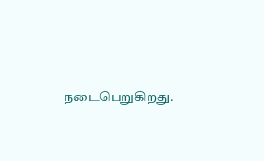நடைபெறுகிறது.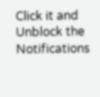Click it and Unblock the Notifications